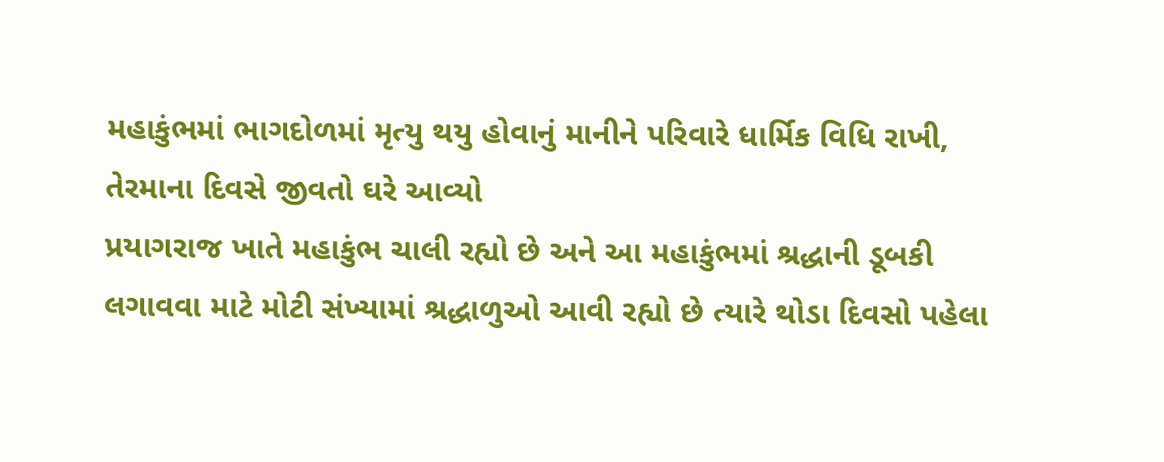મહાકુંભમાં ભાગદોળમાં મૃત્યુ થયુ હોવાનું માનીને પરિવારે ધાર્મિક વિધિ રાખી, તેરમાના દિવસે જીવતો ઘરે આવ્યો
પ્રયાગરાજ ખાતે મહાકુંભ ચાલી રહ્યો છે અને આ મહાકુંભમાં શ્રદ્ધાની ડૂબકી લગાવવા માટે મોટી સંખ્યામાં શ્રદ્ધાળુઓ આવી રહ્યો છે ત્યારે થોડા દિવસો પહેલા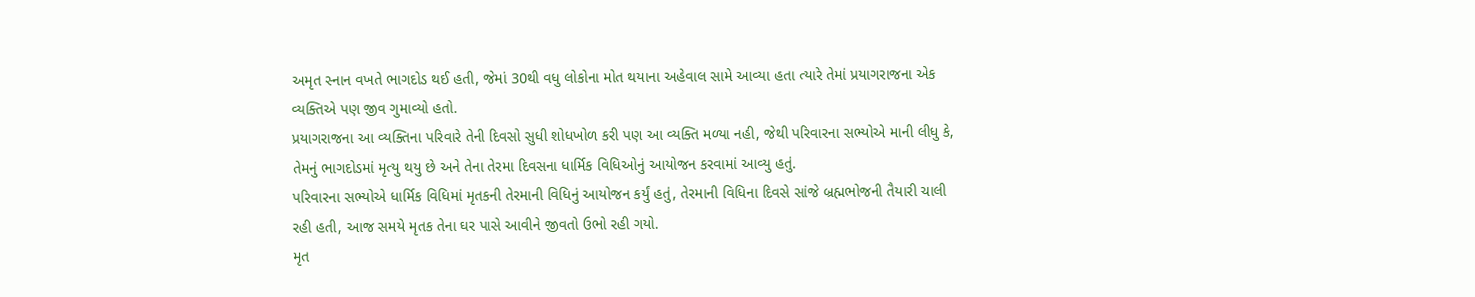અમૃત સ્નાન વખતે ભાગદોડ થઈ હતી, જેમાં 30થી વધુ લોકોના મોત થયાના અહેવાલ સામે આવ્યા હતા ત્યારે તેમાં પ્રયાગરાજના એક વ્યક્તિએ પણ જીવ ગુમાવ્યો હતો.
પ્રયાગરાજના આ વ્યક્તિના પરિવારે તેની દિવસો સુધી શોધખોળ કરી પણ આ વ્યક્તિ મળ્યા નહી, જેથી પરિવારના સભ્યોએ માની લીધુ કે, તેમનું ભાગદોડમાં મૃત્યુ થયુ છે અને તેના તેરમા દિવસના ધાર્મિક વિધિઓનું આયોજન કરવામાં આવ્યુ હતું.
પરિવારના સભ્યોએ ધાર્મિક વિધિમાં મૃતકની તેરમાની વિધિનું આયોજન કર્યું હતું, તેરમાની વિધિના દિવસે સાંજે બ્રહ્મભોજની તૈયારી ચાલી રહી હતી, આજ સમયે મૃતક તેના ઘર પાસે આવીને જીવતો ઉભો રહી ગયો.
મૃત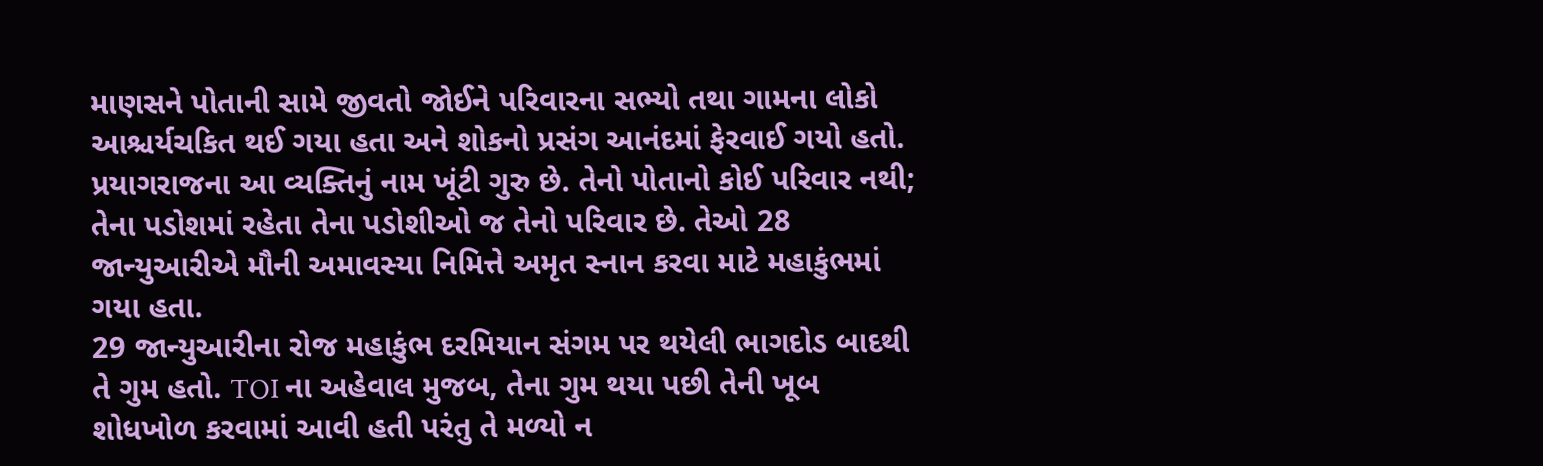માણસને પોતાની સામે જીવતો જોઈને પરિવારના સભ્યો તથા ગામના લોકો આશ્ચર્યચકિત થઈ ગયા હતા અને શોકનો પ્રસંગ આનંદમાં ફેરવાઈ ગયો હતો.
પ્રયાગરાજના આ વ્યક્તિનું નામ ખૂંટી ગુરુ છે. તેનો પોતાનો કોઈ પરિવાર નથી; તેના પડોશમાં રહેતા તેના પડોશીઓ જ તેનો પરિવાર છે. તેઓ 28 જાન્યુઆરીએ મૌની અમાવસ્યા નિમિત્તે અમૃત સ્નાન કરવા માટે મહાકુંભમાં ગયા હતા.
29 જાન્યુઆરીના રોજ મહાકુંભ દરમિયાન સંગમ પર થયેલી ભાગદોડ બાદથી તે ગુમ હતો. TOI ના અહેવાલ મુજબ, તેના ગુમ થયા પછી તેની ખૂબ શોધખોળ કરવામાં આવી હતી પરંતુ તે મળ્યો ન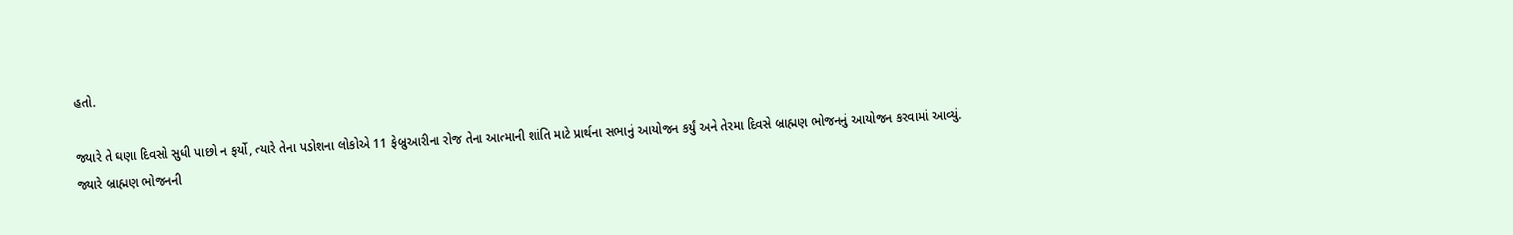હતો.

જ્યારે તે ઘણા દિવસો સુધી પાછો ન ફર્યો, ત્યારે તેના પડોશના લોકોએ 11 ફેબ્રુઆરીના રોજ તેના આત્માની શાંતિ માટે પ્રાર્થના સભાનું આયોજન કર્યું અને તેરમા દિવસે બ્રાહ્મણ ભોજનનું આયોજન કરવામાં આવ્યું.
જ્યારે બ્રાહ્મણ ભોજનની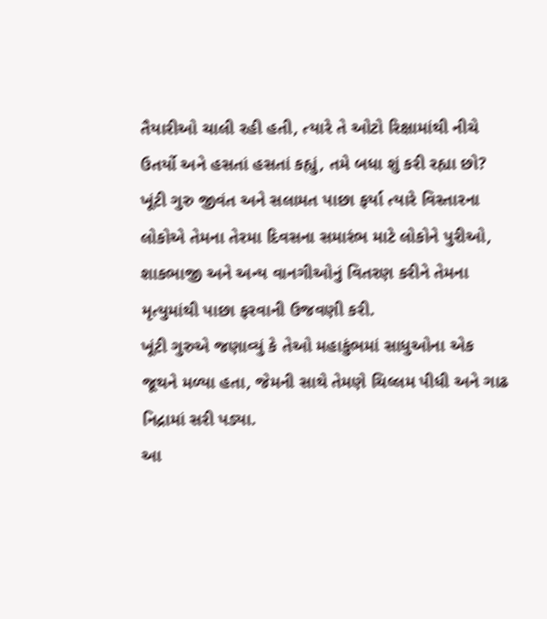તૈયારીઓ ચાલી રહી હતી, ત્યારે તે ઓટો રિક્ષામાંથી નીચે ઉતર્યો અને હસતાં હસતાં કહ્યું, તમે બધા શું કરી રહ્યા છો?
ખૂંટી ગુરુ જીવંત અને સલામત પાછા ફર્યા ત્યારે વિસ્તારના લોકોએ તેમના તેરમા દિવસના સમારંભ માટે લોકોને પુરીઓ, શાકભાજી અને અન્ય વાનગીઓનું વિતરણ કરીને તેમના મૃત્યુમાંથી પાછા ફરવાની ઉજવણી કરી.
ખૂંટી ગુરુએ જણાવ્યું કે તેઓ મહાકુંભમાં સાધુઓના એક જૂથને મળ્યા હતા, જેમની સાથે તેમણે ચિલ્લમ પીધી અને ગાઢ નિદ્રામાં સરી પડ્યા.
આ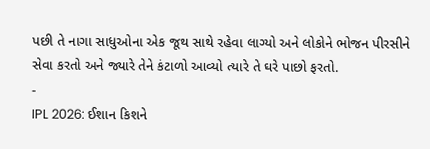પછી તે નાગા સાધુઓના એક જૂથ સાથે રહેવા લાગ્યો અને લોકોને ભોજન પીરસીને સેવા કરતો અને જ્યારે તેને કંટાળો આવ્યો ત્યારે તે ઘરે પાછો ફરતો.
-
IPL 2026: ઈશાન કિશને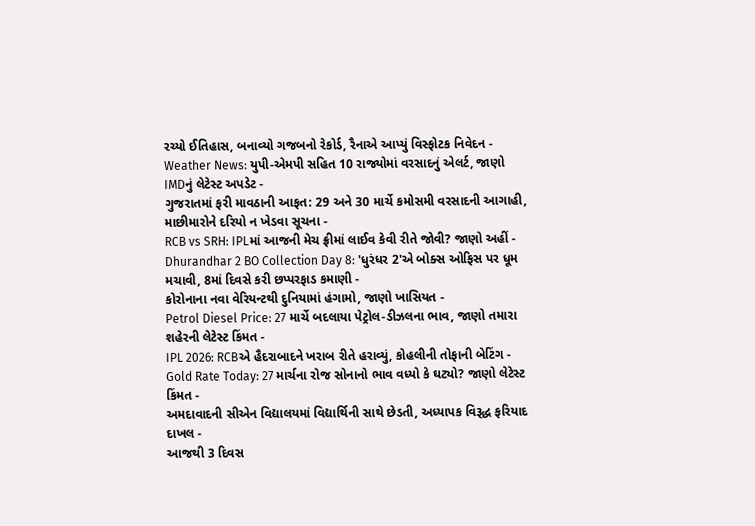રચ્યો ઈતિહાસ, બનાવ્યો ગજબનો રેકોર્ડ, રૈનાએ આપ્યું વિસ્ફોટક નિવેદન -
Weather News: યુપી-એમપી સહિત 10 રાજ્યોમાં વરસાદનું એલર્ટ, જાણો IMDનું લેટેસ્ટ અપડેટ -
ગુજરાતમાં ફરી માવઠાની આફત: 29 અને 30 માર્ચે કમોસમી વરસાદની આગાહી, માછીમારોને દરિયો ન ખેડવા સૂચના -
RCB vs SRH: IPLમાં આજની મેચ ફ્રીમાં લાઈવ કેવી રીતે જોવી? જાણો અહીં -
Dhurandhar 2 BO Collection Day 8: 'ધુરંધર 2'એ બોક્સ ઓફિસ પર ધૂમ મચાવી, 8માં દિવસે કરી છપ્પરફાડ કમાણી -
કોરોનાના નવા વેરિયન્ટથી દુનિયામાં હંગામો, જાણો ખાસિયત -
Petrol Diesel Price: 27 માર્ચે બદલાયા પેટ્રોલ-ડીઝલના ભાવ, જાણો તમારા શહેરની લેટેસ્ટ કિંમત -
IPL 2026: RCBએ હૈદરાબાદને ખરાબ રીતે હરાવ્યું, કોહલીની તોફાની બેટિંગ -
Gold Rate Today: 27 માર્ચના રોજ સોનાનો ભાવ વધ્યો કે ઘટ્યો? જાણો લેટેસ્ટ કિંમત -
અમદાવાદની સીએન વિદ્યાલયમાં વિદ્યાર્થિની સાથે છેડતી, અધ્યાપક વિરૂદ્ધ ફરિયાદ દાખલ -
આજથી 3 દિવસ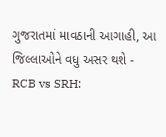ગુજરાતમાં માવઠાની આગાહી, આ જિલ્લાઓને વધુ અસર થશે -
RCB vs SRH: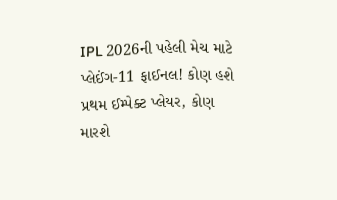IPL 2026ની પહેલી મેચ માટે પ્લેઈંગ-11 ફાઈનલ! કોણ હશે પ્રથમ ઈમ્પેક્ટ પ્લેયર, કોણ મારશે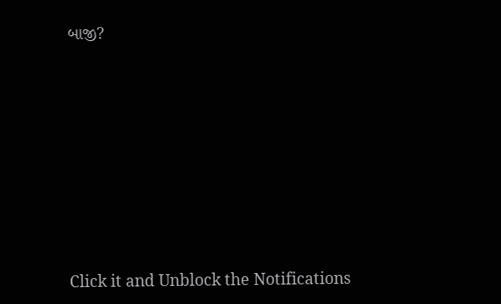બાજી?








Click it and Unblock the Notifications